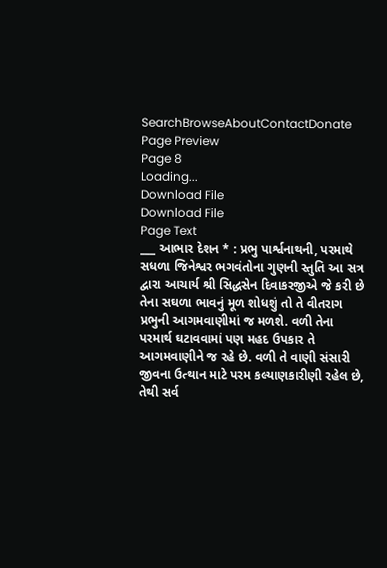SearchBrowseAboutContactDonate
Page Preview
Page 8
Loading...
Download File
Download File
Page Text
___ આભાર દેશન * : પ્રભુ પાર્શ્વનાથની, પરમાથે સધળા જિનેશ્વર ભગવંતોના ગુણની સ્તુતિ આ સત્ર દ્વારા આચાર્ય શ્રી સિદ્ધસેન દિવાકરજીએ જે કરી છે તેના સઘળા ભાવનું મૂળ શોધશું તો તે વીતરાગ પ્રભુની આગમવાણીમાં જ મળશે. વળી તેના પરમાર્થ ઘટાવવામાં પણ મહદ ઉપકાર તે આગમવાણીને જ રહે છે. વળી તે વાણી સંસારી જીવના ઉત્થાન માટે પરમ કલ્યાણકારીણી રહેલ છે, તેથી સર્વ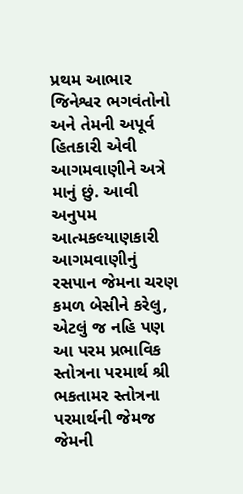પ્રથમ આભાર જિનેશ્વર ભગવંતોનો અને તેમની અપૂર્વ હિતકારી એવી આગમવાણીને અત્રે માનું છું. આવી અનુપમ આત્મકલ્યાણકારી આગમવાણીનું રસપાન જેમના ચરણ કમળ બેસીને કરેલુ, એટલું જ નહિ પણ આ પરમ પ્રભાવિક સ્તોત્રના પરમાર્થ શ્રી ભકતામર સ્તોત્રના પરમાર્થની જેમજ જેમની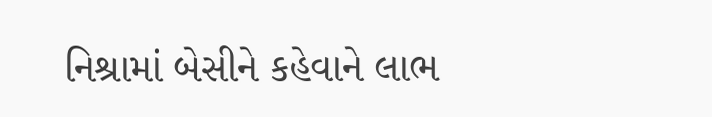નિશ્રામાં બેસીને કહેવાને લાભ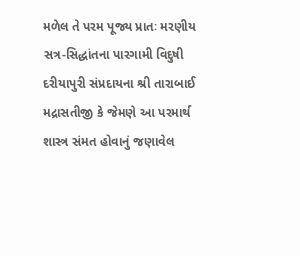મળેલ તે પરમ પૂજ્ય પ્રાતઃ મરણીય સત્ર-સિદ્ધાંતના પારગામી વિદુષી દરીયાપુરી સંપ્રદાયના શ્રી તારાબાઈ મદ્રાસતીજી કે જેમણે આ પરમાર્થ શાસ્ત્ર સંમત હોવાનું જણાવેલ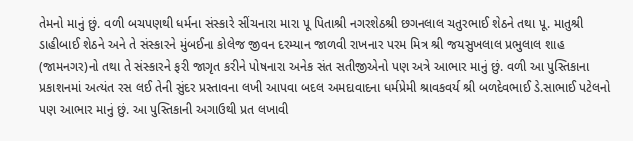તેમનો માનું છું. વળી બચપણથી ધર્મના સંસ્કારે સીંચનારા મારા પૂ પિતાશ્રી નગરશેઠશ્રી છગનલાલ ચતુરભાઈ શેઠને તથા પૂ. માતુશ્રી ડાહીબાઈ શેઠને અને તે સંસ્કારને મુંબઈના કોલેજ જીવન દરમ્યાન જાળવી રાખનાર પરમ મિત્ર શ્રી જયસુખલાલ પ્રભુલાલ શાહ (જામનગર)નો તથા તે સંસ્કારને ફરી જાગૃત કરીને પોષનારા અનેક સંત સતીજીએનો પણ અત્રે આભાર માનું છું. વળી આ પુસ્તિકાના પ્રકાશનમાં અત્યંત રસ લઈ તેની સુંદર પ્રસ્તાવના લખી આપવા બદલ અમદાવાદના ધર્મપ્રેમી શ્રાવકવર્ય શ્રી બળદેવભાઈ ડે.સાભાઈ પટેલનો પણ આભાર માનું છું. આ પુસ્તિકાની અગાઉથી પ્રત લખાવી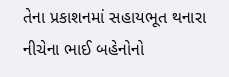તેના પ્રકાશનમાં સહાયભૂત થનારા નીચેના ભાઈ બહેનોનો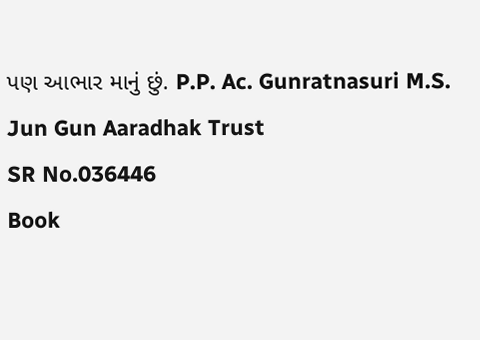પણ આભાર માનું છું. P.P. Ac. Gunratnasuri M.S. Jun Gun Aaradhak Trust
SR No.036446
Book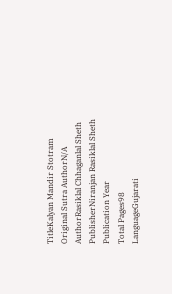TitleKalyan Mandir Stotram
Original Sutra AuthorN/A
AuthorRasiklal Chhaganlal Sheth
PublisherNiranjan Rasiklal Sheth
Publication Year
Total Pages98
LanguageGujarati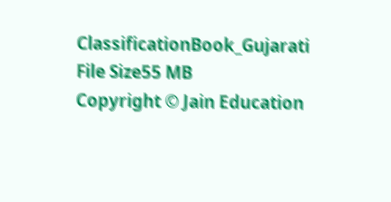ClassificationBook_Gujarati
File Size55 MB
Copyright © Jain Education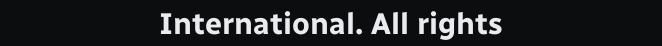International. All rights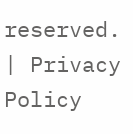reserved. | Privacy Policy